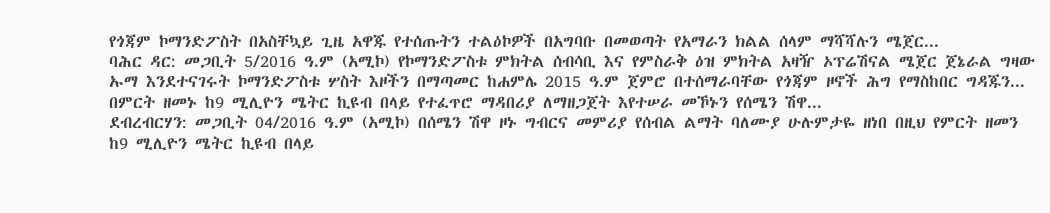የጎጃም ኮማንድፖስት በአስቸኳይ ጊዜ አዋጁ የተሰጡትን ተልዕኮዎች በአግባቡ በመወጣት የአማራን ክልል ሰላም ማሻሻሉን ሜጀር...
ባሕር ዳር: መጋቢት 5/2016 ዓ.ም (አሚኮ) የኮማንድፖስቱ ምክትል ሰብሳቢ እና የምስራቅ ዕዝ ምክትል አዛዥ ኦፕሬሽናል ሜጀር ጀኔራል ግዛው ኡማ እንደተናገሩት ኮማንድፖስቱ ሦስት እዞችን በማጣመር ከሐምሌ 2015 ዓ.ም ጀምሮ በተሰማራባቸው የጎጃም ዞኖች ሕግ የማስከበር ግዳጁን...
በምርት ዘመኑ ከ9 ሚሊዮን ሜትር ኪዩብ በላይ የተፈጥሮ ማዳበሪያ ለማዘጋጀት እየተሠራ መኾኑን የሰሜን ሽዋ...
ደብረብርሃን: መጋቢት 04/2016 ዓ.ም (አሚኮ) በሰሜን ሽዋ ዞኑ ግብርና መምሪያ የሰብል ልማት ባለሙያ ሁሉምታዬ ዘነበ በዚህ የምርት ዘመን ከ9 ሚሊዮን ሜትር ኪዩብ በላይ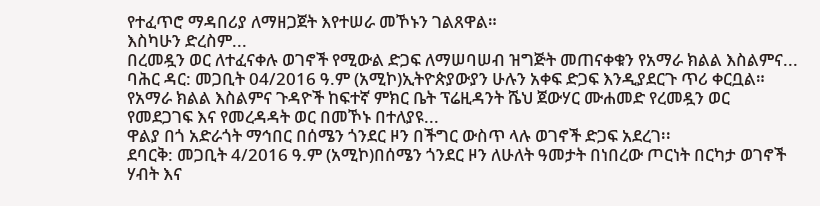የተፈጥሮ ማዳበሪያ ለማዘጋጀት እየተሠራ መኾኑን ገልጸዋል።
እስካሁን ድረስም...
በረመዷን ወር ለተፈናቀሉ ወገኖች የሚውል ድጋፍ ለማሠባሠብ ዝግጅት መጠናቀቁን የአማራ ክልል እስልምና...
ባሕር ዳር: መጋቢት 04/2016 ዓ.ም (አሚኮ)ኢትዮጵያውያን ሁሉን አቀፍ ድጋፍ እንዲያደርጉ ጥሪ ቀርቧል። የአማራ ክልል እስልምና ጉዳዮች ከፍተኛ ምክር ቤት ፕሬዚዳንት ሼህ ጀውሃር ሙሐመድ የረመዷን ወር የመደጋገፍ እና የመረዳዳት ወር በመኾኑ በተለያዩ...
ዋልያ በጎ አድራጎት ማኅበር በሰሜን ጎንደር ዞን በችግር ውስጥ ላሉ ወገኖች ድጋፍ አደረገ፡፡
ደባርቅ: መጋቢት 4/2016 ዓ.ም (አሚኮ)በሰሜን ጎንደር ዞን ለሁለት ዓመታት በነበረው ጦርነት በርካታ ወገኖች ሃብት እና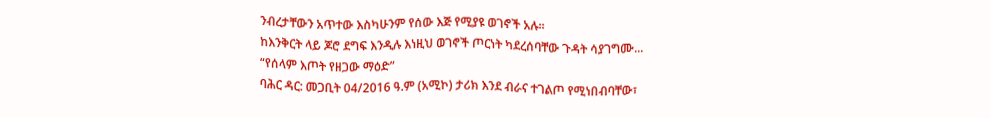ንብረታቸውን አጥተው እስካሁንም የሰው እጅ የሚያዩ ወገኖች አሉ።
ከእንቅርት ላይ ጆሮ ደግፍ እንዲሉ እነዚህ ወገኖች ጦርነት ካደረሰባቸው ጉዳት ሳያገግሙ...
“የሰላም እጦት የዘጋው ማዕድ”
ባሕር ዳር: መጋቢት 04/2016 ዓ.ም (አሚኮ) ታሪክ እንደ ብራና ተገልጦ የሚነበብባቸው፣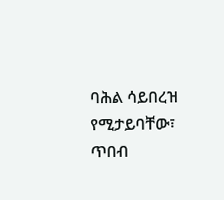ባሕል ሳይበረዝ የሚታይባቸው፣ ጥበብ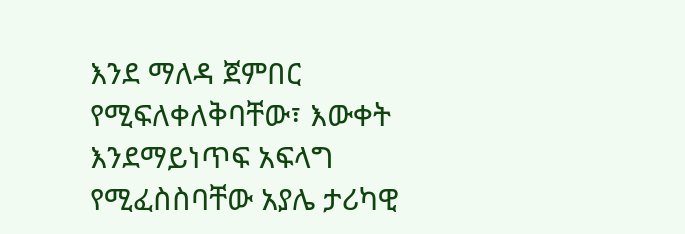እንደ ማለዳ ጀምበር የሚፍለቀለቅባቸው፣ እውቀት እንደማይነጥፍ አፍላግ የሚፈስስባቸው አያሌ ታሪካዊ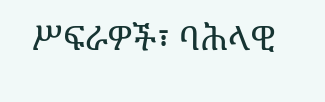ሥፍራዎች፣ ባሕላዊ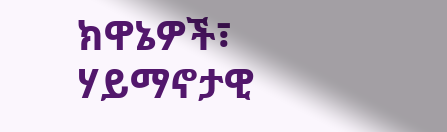ክዋኔዎች፣ ሃይማኖታዊ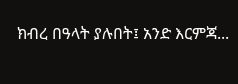ክብረ በዓላት ያሉበት፤ አንድ እርምጃ...